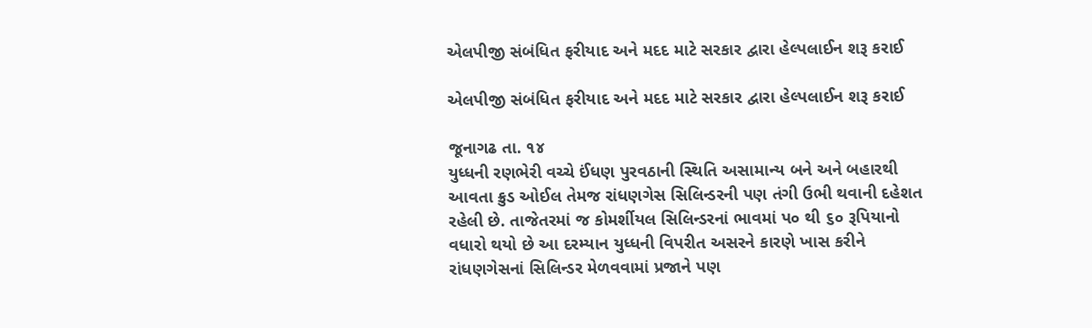એલપીજી સંબંધિત ફરીયાદ અને મદદ માટે સરકાર દ્વારા હેલ્પલાઈન શરૂ કરાઈ

એલપીજી સંબંધિત ફરીયાદ અને મદદ માટે સરકાર દ્વારા હેલ્પલાઈન શરૂ કરાઈ

જૂનાગઢ તા. ૧૪
યુધ્ધની રણભેરી વચ્ચે ઈંધણ પુરવઠાની સ્થિતિ અસામાન્ય બને અને બહારથી આવતા ક્રુડ ઓઈલ તેમજ રાંધણગેસ સિલિન્ડરની પણ તંગી ઉભી થવાની દહેશત રહેલી છે. તાજેતરમાં જ કોમર્શીયલ સિલિન્ડરનાં ભાવમાં પ૦ થી ૬૦ રૂપિયાનો વધારો થયો છે આ દરમ્યાન યુધ્ધની વિપરીત અસરને કારણે ખાસ કરીને રાંધણગેસનાં સિલિન્ડર મેળવવામાં પ્રજાને પણ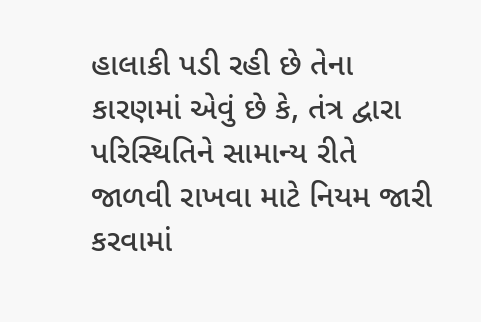હાલાકી પડી રહી છે તેના કારણમાં એવું છે કે, તંત્ર દ્વારા પરિસ્થિતિને સામાન્ય રીતે જાળવી રાખવા માટે નિયમ જારી કરવામાં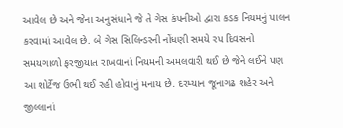આવેલ છે અને જેના અનુસંધાને જે તે ગેસ કંપનીઓ દ્વારા કડક નિયમનું પાલન કરવામાં આવેલ છે. બે ગેસ સિલિન્ડરની નોંધણી સમયે રપ દિવસનો સમયગાળો ફરજીયાત રાખવાનાં નિયમની અમલવારી થઈ છે જેને લઈને પણ આ શોર્ટેજ ઉભી થઈ રહી હોવાનું મનાય છે. દરમ્યાન જૂનાગઢ શહેર અને જીલ્લાનાં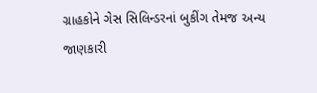ગ્રાહકોને ગેસ સિલિન્ડરનાં બુકીંગ તેમજ અન્ય જાણકારી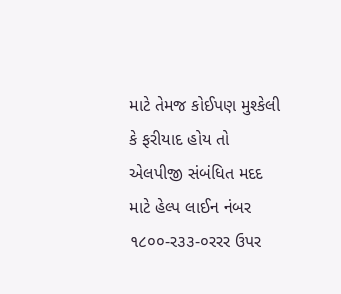માટે તેમજ કોઈપણ મુશ્કેલી કે ફરીયાદ હોય તો એલપીજી સંબંધિત મદદ માટે હેલ્પ લાઈન નંબર ૧૮૦૦-ર૩૩-૦રરર ઉપર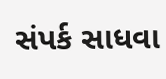સંપર્ક સાધવા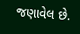જણાવેલ છે.